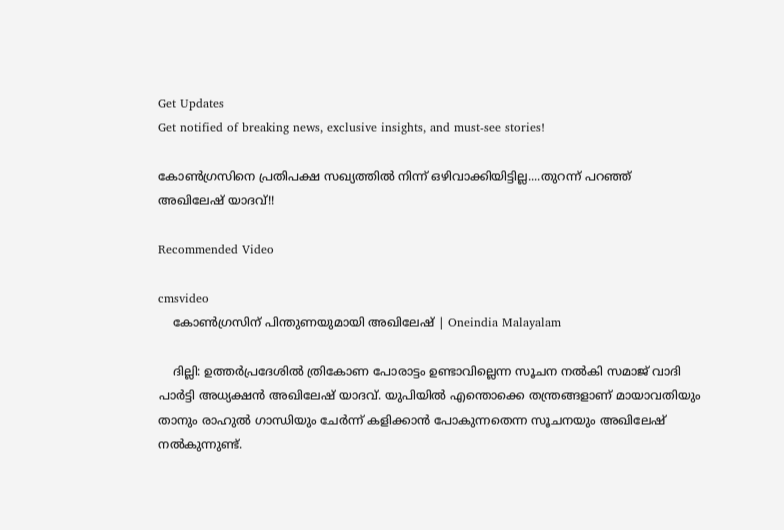Get Updates
Get notified of breaking news, exclusive insights, and must-see stories!

കോണ്‍ഗ്രസിനെ പ്രതിപക്ഷ സഖ്യത്തില്‍ നിന്ന് ഒഴിവാക്കിയിട്ടില്ല....തുറന്ന് പറഞ്ഞ് അഖിലേഷ് യാദവ്!!

Recommended Video

cmsvideo
    കോൺഗ്രസിന് പിന്തുണയുമായി അഖിലേഷ് | Oneindia Malayalam

    ദില്ലി: ഉത്തര്‍പ്രദേശില്‍ ത്രികോണ പോരാട്ടം ഉണ്ടാവില്ലെന്ന സൂചന നല്‍കി സമാജ് വാദി പാര്‍ട്ടി അധ്യക്ഷന്‍ അഖിലേഷ് യാദവ്. യുപിയില്‍ എന്തൊക്കെ തന്ത്രങ്ങളാണ് മായാവതിയും താനും രാഹുല്‍ ഗാന്ധിയും ചേര്‍ന്ന് കളിക്കാന്‍ പോകുന്നതെന്ന സൂചനയും അഖിലേഷ് നല്‍കുന്നുണ്ട്.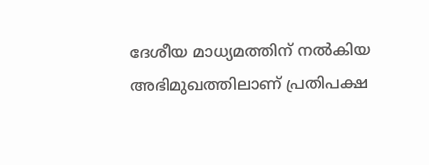ദേശീയ മാധ്യമത്തിന് നല്‍കിയ അഭിമുഖത്തിലാണ് പ്രതിപക്ഷ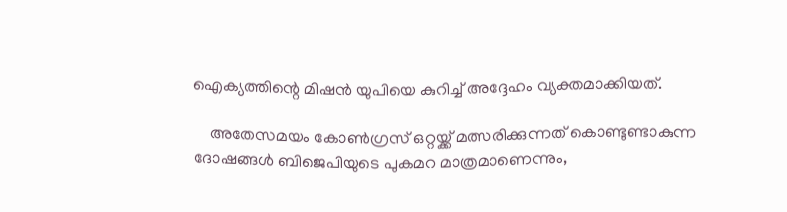ഐക്യത്തിന്റെ മിഷന്‍ യുപിയെ കുറിച്ച് അദ്ദേഹം വ്യക്തമാക്കിയത്.

    അതേസമയം കോണ്‍ഗ്രസ് ഒറ്റയ്ക്ക് മത്സരിക്കുന്നത് കൊണ്ടുണ്ടാകുന്ന ദോഷങ്ങള്‍ ബിജെപിയുടെ പുകമറ മാത്രമാണെന്നും,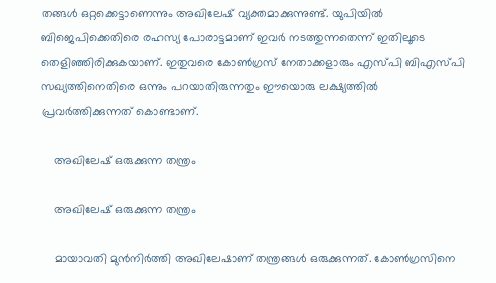തങ്ങള്‍ ഒറ്റക്കെട്ടാണെന്നും അഖിലേഷ് വ്യക്തമാക്കുന്നുണ്ട്. യുപിയില്‍ ബിജെപിക്കെതിരെ രഹസ്യ പോരാട്ടമാണ് ഇവര്‍ നടത്തുന്നതെന്ന് ഇതിലൂടെ തെളിഞ്ഞിരിക്കുകയാണ്. ഇതുവരെ കോണ്‍ഗ്രസ് നേതാക്കളാരും എസ്പി ബിഎസ്പി സഖ്യത്തിനെതിരെ ഒന്നും പറയാതിരുന്നതും ഈയൊരു ലക്ഷ്യത്തില്‍ പ്രവര്‍ത്തിക്കുന്നത് കൊണ്ടാണ്.

    അഖിലേഷ് ഒരുക്കുന്ന തന്ത്രം

    അഖിലേഷ് ഒരുക്കുന്ന തന്ത്രം

    മായാവതി മുന്‍നിര്‍ത്തി അഖിലേഷാണ് തന്ത്രങ്ങള്‍ ഒരുക്കുന്നത്. കോണ്‍ഗ്രസിനെ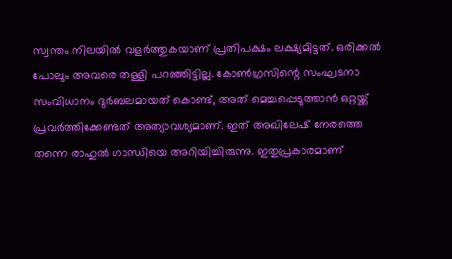സ്വന്തം നിലയില്‍ വളര്‍ത്തുകയാണ് പ്രതിപക്ഷം ലക്ഷ്യമിട്ടത്. ഒരിക്കല്‍ പോലും അവരെ തള്ളി പറഞ്ഞിട്ടില്ല. കോണ്‍ഗ്രസിന്റെ സംഘടനാ സംവിധാനം ദുര്‍ബലമായത് കൊണ്ട്, അത് മെച്ചപ്പെടുത്താന്‍ ഒറ്റയ്ക്ക് പ്രവര്‍ത്തിക്കേണ്ടത് അത്യാവശ്യമാണ്. ഇത് അഖിലേഷ് നേരത്തെ തന്നെ രാഹുല്‍ ഗാന്ധിയെ അറിയിച്ചിരുന്നു. ഇതുപ്രകാരമാണ്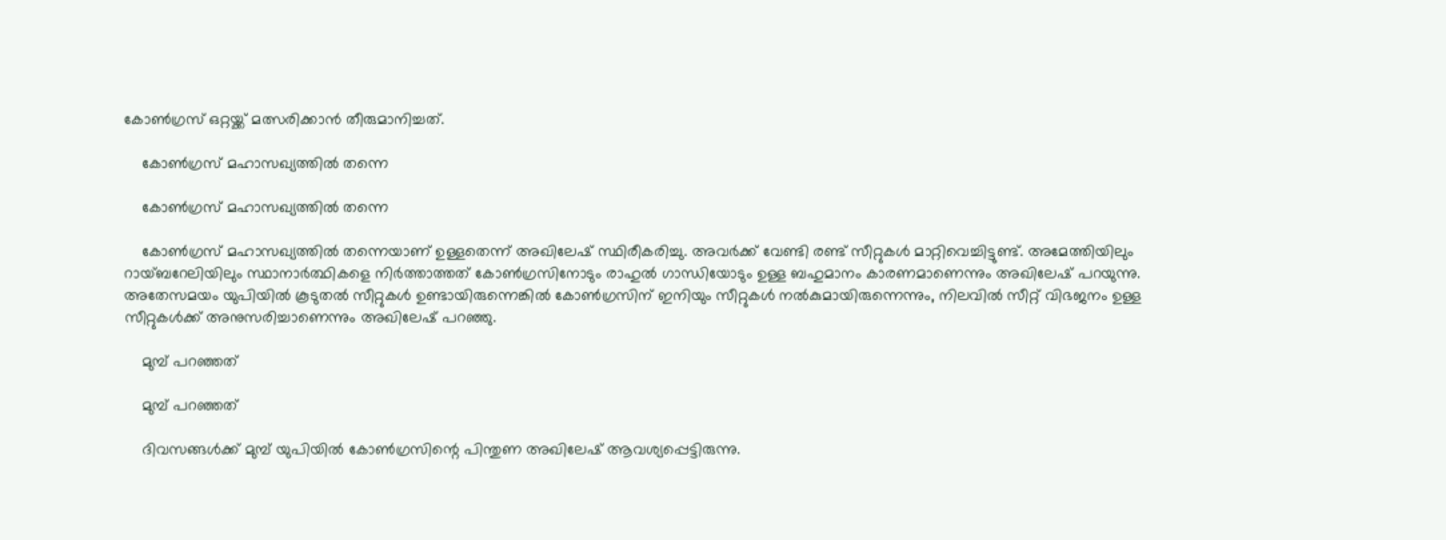കോണ്‍ഗ്രസ് ഒറ്റയ്ക്ക് മത്സരിക്കാന്‍ തീരുമാനിച്ചത്.

    കോണ്‍ഗ്രസ് മഹാസഖ്യത്തില്‍ തന്നെ

    കോണ്‍ഗ്രസ് മഹാസഖ്യത്തില്‍ തന്നെ

    കോണ്‍ഗ്രസ് മഹാസഖ്യത്തില്‍ തന്നെയാണ് ഉള്ളതെന്ന് അഖിലേഷ് സ്ഥിരീകരിച്ചു. അവര്‍ക്ക് വേണ്ടി രണ്ട് സീറ്റുകള്‍ മാറ്റിവെച്ചിട്ടുണ്ട്. അമേത്തിയിലും റായ്ബറേലിയിലും സ്ഥാനാര്‍ത്ഥികളെ നിര്‍ത്താത്തത് കോണ്‍ഗ്രസിനോടും രാഹുല്‍ ഗാന്ധിയോടും ഉള്ള ബഹുമാനം കാരണമാണെന്നും അഖിലേഷ് പറയുന്നു. അതേസമയം യുപിയില്‍ കൂടുതല്‍ സീറ്റുകള്‍ ഉണ്ടായിരുന്നെങ്കില്‍ കോണ്‍ഗ്രസിന് ഇനിയും സീറ്റുകള്‍ നല്‍കുമായിരുന്നെന്നും, നിലവില്‍ സീറ്റ് വിഭജനം ഉള്ള സീറ്റുകള്‍ക്ക് അനുസരിച്ചാണെന്നും അഖിലേഷ് പറഞ്ഞു.

    മുമ്പ് പറഞ്ഞത്

    മുമ്പ് പറഞ്ഞത്

    ദിവസങ്ങള്‍ക്ക് മുമ്പ് യുപിയില്‍ കോണ്‍ഗ്രസിന്റെ പിന്തുണ അഖിലേഷ് ആവശ്യപ്പെട്ടിരുന്നു.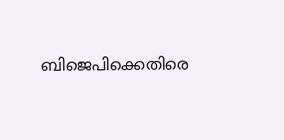ബിജെപിക്കെതിരെ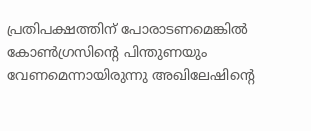പ്രതിപക്ഷത്തിന് പോരാടണമെങ്കില്‍ കോണ്‍ഗ്രസിന്റെ പിന്തുണയും വേണമെന്നായിരുന്നു അഖിലേഷിന്റെ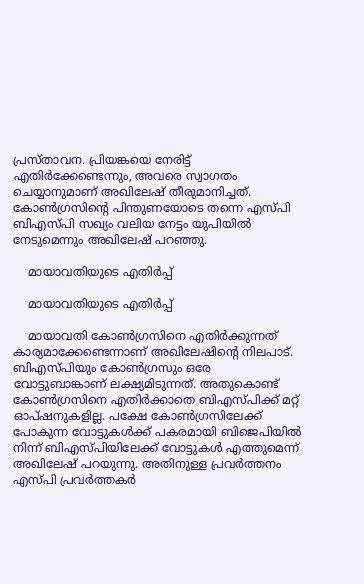പ്രസ്താവന. പ്രിയങ്കയെ നേരിട്ട് എതിര്‍ക്കേണ്ടെന്നും, അവരെ സ്വാഗതം ചെയ്യാനുമാണ് അഖിലേഷ് തീരുമാനിച്ചത്. കോണ്‍ഗ്രസിന്റെ പിന്തുണയോടെ തന്നെ എസ്പി ബിഎസ്പി സഖ്യം വലിയ നേട്ടം യുപിയില്‍ നേടുമെന്നും അഖിലേഷ് പറഞ്ഞു.

    മായാവതിയുടെ എതിര്‍പ്പ്

    മായാവതിയുടെ എതിര്‍പ്പ്

    മായാവതി കോണ്‍ഗ്രസിനെ എതിര്‍ക്കുന്നത് കാര്യമാക്കേണ്ടെന്നാണ് അഖിലേഷിന്റെ നിലപാട്. ബിഎസ്പിയും കോണ്‍ഗ്രസും ഒരേ വോട്ടുബാങ്കാണ് ലക്ഷ്യമിടുന്നത്. അതുകൊണ്ട് കോണ്‍ഗ്രസിനെ എതിര്‍ക്കാതെ ബിഎസ്പിക്ക് മറ്റ് ഓപ്ഷനുകളില്ല. പക്ഷേ കോണ്‍ഗ്രസിലേക്ക് പോകുന്ന വോട്ടുകള്‍ക്ക് പകരമായി ബിജെപിയില്‍ നിന്ന് ബിഎസ്പിയിലേക്ക് വോട്ടുകള്‍ എത്തുമെന്ന് അഖിലേഷ് പറയുന്നു. അതിനുള്ള പ്രവര്‍ത്തനം എസ്പി പ്രവര്‍ത്തകര്‍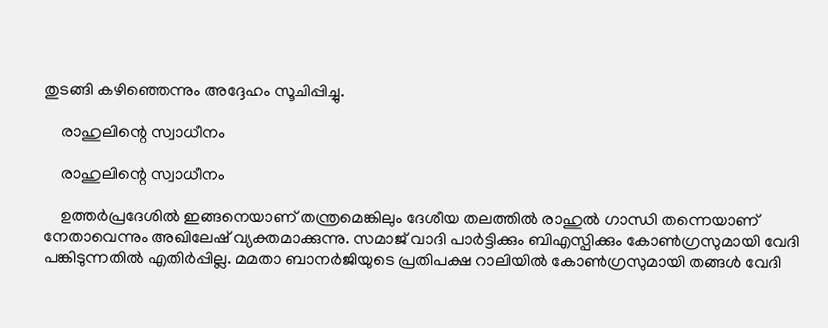തുടങ്ങി കഴിഞ്ഞെന്നും അദ്ദേഹം സൂചിപ്പിച്ചു.

    രാഹുലിന്റെ സ്വാധീനം

    രാഹുലിന്റെ സ്വാധീനം

    ഉത്തര്‍പ്രദേശില്‍ ഇങ്ങനെയാണ് തന്ത്രമെങ്കിലും ദേശീയ തലത്തില്‍ രാഹുല്‍ ഗാന്ധി തന്നെയാണ് നേതാവെന്നും അഖിലേഷ് വ്യക്തമാക്കുന്നു. സമാജ് വാദി പാര്‍ട്ടിക്കും ബിഎസ്പിക്കും കോണ്‍ഗ്രസുമായി വേദി പങ്കിടുന്നതില്‍ എതിര്‍പ്പില്ല. മമതാ ബാനര്‍ജിയുടെ പ്രതിപക്ഷ റാലിയില്‍ കോണ്‍ഗ്രസുമായി തങ്ങള്‍ വേദി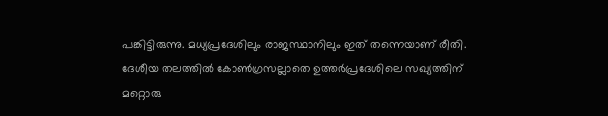പങ്കിട്ടിരുന്നു. മധ്യപ്രദേശിലും രാജസ്ഥാനിലും ഇത് തന്നെയാണ് രീതി. ദേശീയ തലത്തില്‍ കോണ്‍ഗ്രസല്ലാതെ ഉത്തര്‍പ്രദേശിലെ സഖ്യത്തിന് മറ്റൊരു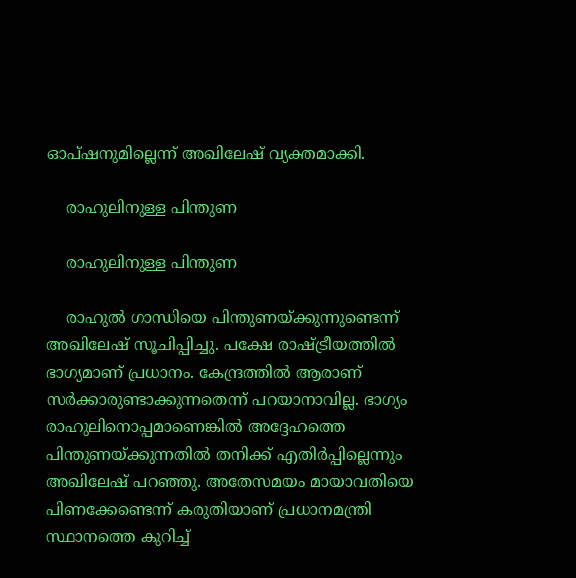ഓപ്ഷനുമില്ലെന്ന് അഖിലേഷ് വ്യക്തമാക്കി.

    രാഹുലിനുള്ള പിന്തുണ

    രാഹുലിനുള്ള പിന്തുണ

    രാഹുല്‍ ഗാന്ധിയെ പിന്തുണയ്ക്കുന്നുണ്ടെന്ന് അഖിലേഷ് സൂചിപ്പിച്ചു. പക്ഷേ രാഷ്ട്രീയത്തില്‍ ഭാഗ്യമാണ് പ്രധാനം. കേന്ദ്രത്തില്‍ ആരാണ് സര്‍ക്കാരുണ്ടാക്കുന്നതെന്ന് പറയാനാവില്ല. ഭാഗ്യം രാഹുലിനൊപ്പമാണെങ്കില്‍ അദ്ദേഹത്തെ പിന്തുണയ്ക്കുന്നതില്‍ തനിക്ക് എതിര്‍പ്പില്ലെന്നും അഖിലേഷ് പറഞ്ഞു. അതേസമയം മായാവതിയെ പിണക്കേണ്ടെന്ന് കരുതിയാണ് പ്രധാനമന്ത്രി സ്ഥാനത്തെ കുറിച്ച്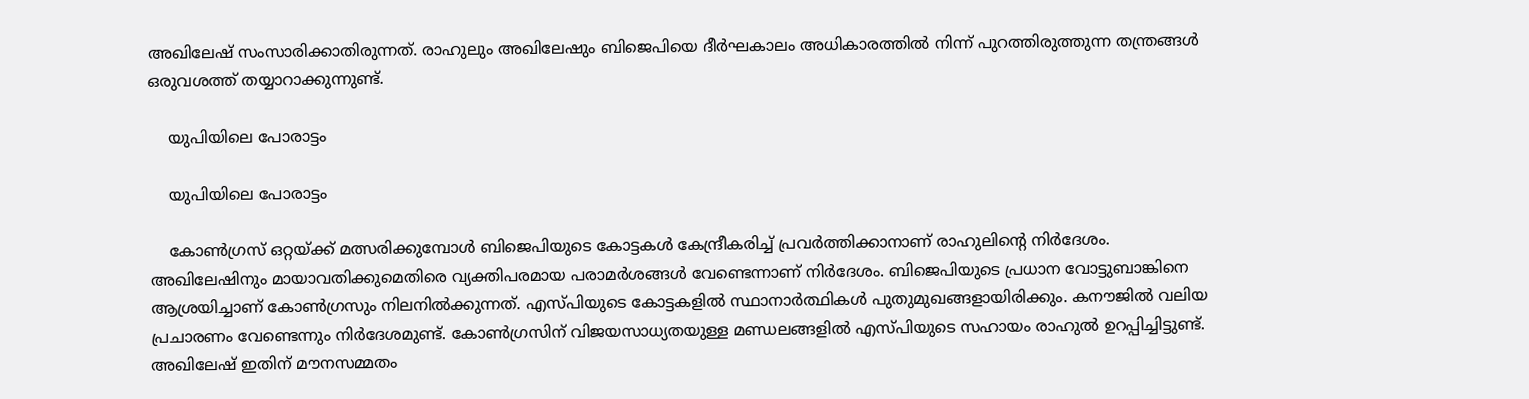അഖിലേഷ് സംസാരിക്കാതിരുന്നത്. രാഹുലും അഖിലേഷും ബിജെപിയെ ദീര്‍ഘകാലം അധികാരത്തില്‍ നിന്ന് പുറത്തിരുത്തുന്ന തന്ത്രങ്ങള്‍ ഒരുവശത്ത് തയ്യാറാക്കുന്നുണ്ട്.

    യുപിയിലെ പോരാട്ടം

    യുപിയിലെ പോരാട്ടം

    കോണ്‍ഗ്രസ് ഒറ്റയ്ക്ക് മത്സരിക്കുമ്പോള്‍ ബിജെപിയുടെ കോട്ടകള്‍ കേന്ദ്രീകരിച്ച് പ്രവര്‍ത്തിക്കാനാണ് രാഹുലിന്റെ നിര്‍ദേശം. അഖിലേഷിനും മായാവതിക്കുമെതിരെ വ്യക്തിപരമായ പരാമര്‍ശങ്ങള്‍ വേണ്ടെന്നാണ് നിര്‍ദേശം. ബിജെപിയുടെ പ്രധാന വോട്ടുബാങ്കിനെ ആശ്രയിച്ചാണ് കോണ്‍ഗ്രസും നിലനില്‍ക്കുന്നത്. എസ്പിയുടെ കോട്ടകളില്‍ സ്ഥാനാര്‍ത്ഥികള്‍ പുതുമുഖങ്ങളായിരിക്കും. കനൗജില്‍ വലിയ പ്രചാരണം വേണ്ടെന്നും നിര്‍ദേശമുണ്ട്. കോണ്‍ഗ്രസിന് വിജയസാധ്യതയുള്ള മണ്ഡലങ്ങളില്‍ എസ്പിയുടെ സഹായം രാഹുല്‍ ഉറപ്പിച്ചിട്ടുണ്ട്. അഖിലേഷ് ഇതിന് മൗനസമ്മതം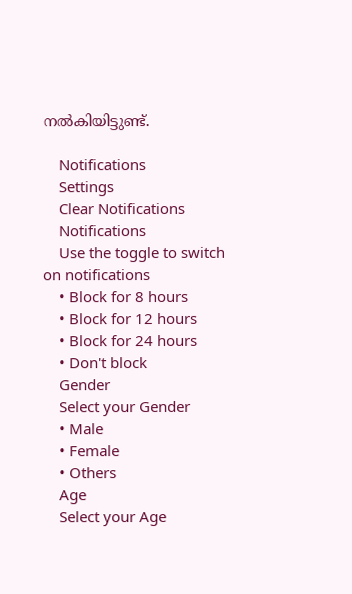നല്‍കിയിട്ടുണ്ട്.

    Notifications
    Settings
    Clear Notifications
    Notifications
    Use the toggle to switch on notifications
    • Block for 8 hours
    • Block for 12 hours
    • Block for 24 hours
    • Don't block
    Gender
    Select your Gender
    • Male
    • Female
    • Others
    Age
    Select your Age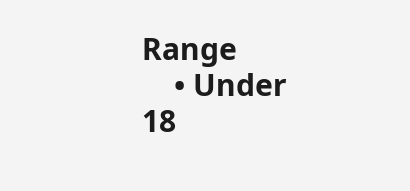Range
    • Under 18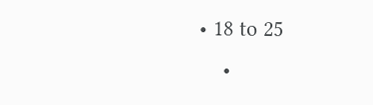• 18 to 25
    •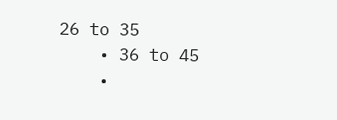26 to 35
    • 36 to 45
    •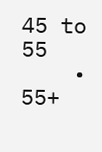45 to 55
    • 55+